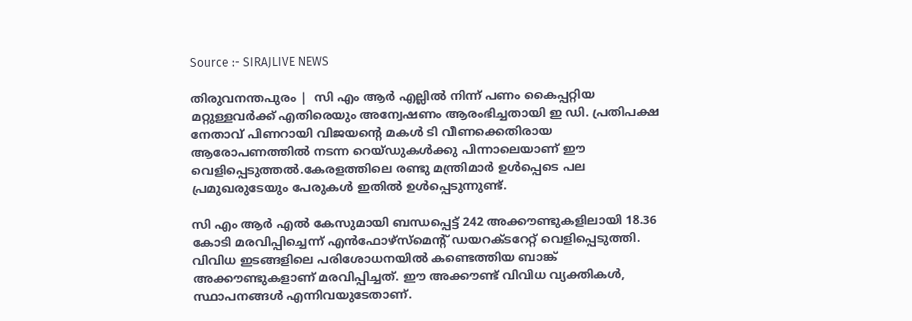Source :- SIRAJLIVE NEWS

തിരുവനന്തപുരം |  സി എം ആര്‍ എല്ലില്‍ നിന്ന് പണം കൈപ്പറ്റിയ മറ്റുള്ളവര്‍ക്ക് എതിരെയും അന്വേഷണം ആരംഭിച്ചതായി ഇ ഡി. പ്രതിപക്ഷ നേതാവ് പിണറായി വിജയന്റെ മകള്‍ ടി വീണക്കെതിരായ ആരോപണത്തില്‍ നടന്ന റെയ്ഡുകള്‍ക്കു പിന്നാലെയാണ് ഈ വെളിപ്പെടുത്തല്‍.കേരളത്തിലെ രണ്ടു മന്ത്രിമാര്‍ ഉള്‍പ്പെടെ പല പ്രമുഖരുടേയും പേരുകള്‍ ഇതില്‍ ഉള്‍പ്പെടുന്നുണ്ട്.

സി എം ആര്‍ എല്‍ കേസുമായി ബന്ധപ്പെട്ട് 242 അക്കൗണ്ടുകളിലായി 18.36 കോടി മരവിപ്പിച്ചെന്ന് എന്‍ഫോഴ്‌സ്‌മെന്റ് ഡയറക്ടറേറ്റ് വെളിപ്പെടുത്തി. വിവിധ ഇടങ്ങളിലെ പരിശോധനയില്‍ കണ്ടെത്തിയ ബാങ്ക് അക്കൗണ്ടുകളാണ് മരവിപ്പിച്ചത്. ഈ അക്കൗണ്ട് വിവിധ വ്യക്തികള്‍, സ്ഥാപനങ്ങള്‍ എന്നിവയുടേതാണ്.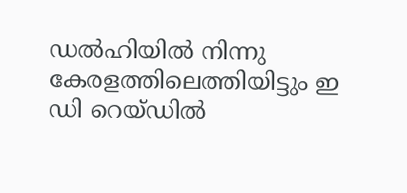ഡല്‍ഹിയില്‍ നിന്നു കേരളത്തിലെത്തിയിട്ടും ഇ ഡി റെയ്ഡില്‍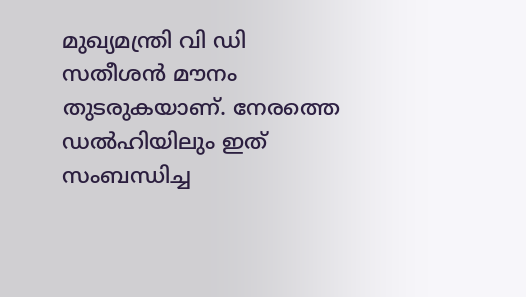മുഖ്യമന്ത്രി വി ഡി സതീശന്‍ മൗനം തുടരുകയാണ്. നേരത്തെ ഡല്‍ഹിയിലും ഇത് സംബന്ധിച്ച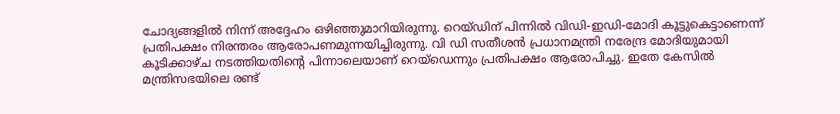ചോദ്യങ്ങളില്‍ നിന്ന് അദ്ദേഹം ഒഴിഞ്ഞുമാറിയിരുന്നു. റെയ്ഡിന് പിന്നില്‍ വിഡി-ഇഡി-മോദി കൂട്ടുകെട്ടാണെന്ന് പ്രതിപക്ഷം നിരന്തരം ആരോപണമുന്നയിച്ചിരുന്നു. വി ഡി സതീശന്‍ പ്രധാനമന്ത്രി നരേന്ദ്ര മോദിയുമായി കൂടിക്കാഴ്ച നടത്തിയതിന്റെ പിന്നാലെയാണ് റെയ്‌ഡെന്നും പ്രതിപക്ഷം ആരോപിച്ചു. ഇതേ കേസില്‍ മന്ത്രിസഭയിലെ രണ്ട്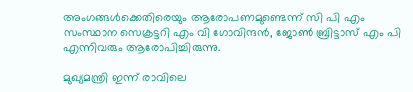അംഗങ്ങള്‍ക്കെതിരെയും ആരോപണമുണ്ടെന്ന് സി പി എം സംസ്ഥാന സെക്രട്ടറി എം വി ഗോവിന്ദന്‍, ജോണ്‍ ബ്രിട്ടാസ് എം പി എന്നിവരും ആരോപിച്ചിരുന്നു.

മുഖ്യമന്ത്രി ഇന്ന് രാവിലെ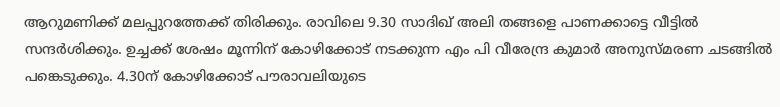ആറുമണിക്ക് മലപ്പുറത്തേക്ക് തിരിക്കും. രാവിലെ 9.30 സാദിഖ് അലി തങ്ങളെ പാണക്കാട്ടെ വീട്ടില്‍ സന്ദര്‍ശിക്കും. ഉച്ചക്ക് ശേഷം മൂന്നിന് കോഴിക്കോട് നടക്കുന്ന എം പി വീരേന്ദ്ര കുമാര്‍ അനുസ്മരണ ചടങ്ങില്‍ പങ്കെടുക്കും. 4.30ന് കോഴിക്കോട് പൗരാവലിയുടെ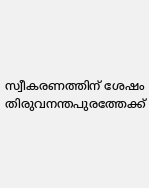സ്വീകരണത്തിന് ശേഷം തിരുവനന്തപുരത്തേക്ക്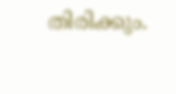തിരിക്കും.